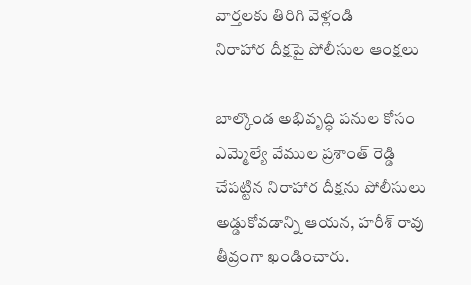వార్తలకు తిరిగి వెళ్లండి
నిరాహార దీక్షపై పోలీసుల ఆంక్షలు

బాల్కొండ అభివృద్ధి పనుల కోసం ఎమ్మెల్యే వేముల ప్రశాంత్ రెడ్డి చేపట్టిన నిరాహార దీక్షను పోలీసులు అడ్డుకోవడాన్ని ఆయన, హరీశ్ రావు తీవ్రంగా ఖండించారు.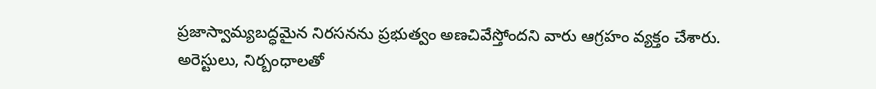ప్రజాస్వామ్యబద్ధమైన నిరసనను ప్రభుత్వం అణచివేస్తోందని వారు ఆగ్రహం వ్యక్తం చేశారు.
అరెస్టులు, నిర్బంధాలతో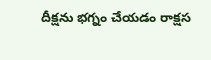దీక్షను భగ్నం చేయడం రాక్షస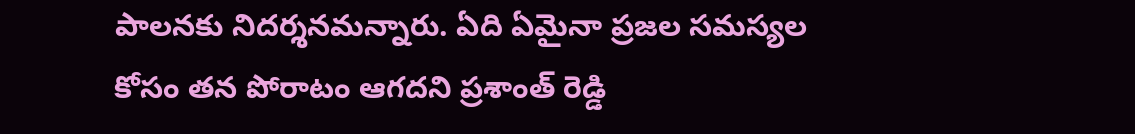పాలనకు నిదర్శనమన్నారు. ఏది ఏమైనా ప్రజల సమస్యల కోసం తన పోరాటం ఆగదని ప్రశాంత్ రెడ్డి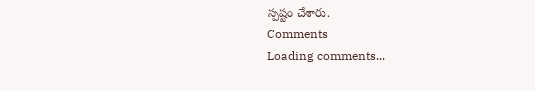స్పష్టం చేశారు.
Comments
Loading comments...